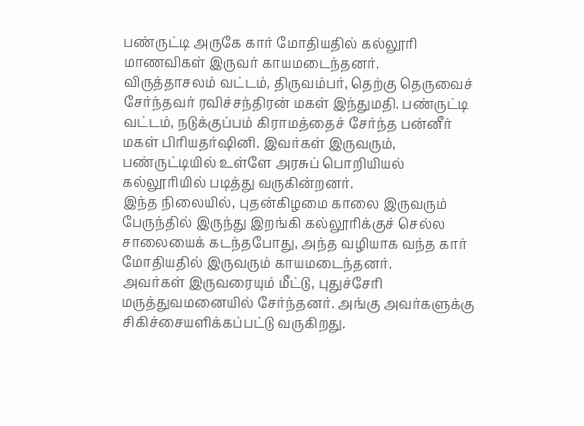பண்ருட்டி அருகே கார் மோதியதில் கல்லூரி மாணவிகள் இருவர் காயமடைந்தனர்.
விருத்தாசலம் வட்டம், திருவம்பர், தெற்கு தெருவைச் சேர்ந்தவர் ரவிச்சந்திரன் மகள் இந்துமதி. பண்ருட்டி வட்டம், நடுக்குப்பம் கிராமத்தைச் சேர்ந்த பன்னீர் மகள் பிரியதர்ஷினி. இவர்கள் இருவரும், பண்ருட்டியில் உள்ளே அரசுப் பொறியியல் கல்லூரியில் படித்து வருகின்றனர்.
இந்த நிலையில், புதன்கிழமை காலை இருவரும் பேருந்தில் இருந்து இறங்கி கல்லூரிக்குச் செல்ல சாலையைக் கடந்தபோது, அந்த வழியாக வந்த கார் மோதியதில் இருவரும் காயமடைந்தனர்.
அவர்கள் இருவரையும் மீட்டு, புதுச்சேரி மருத்துவமனையில் சேர்ந்தனர். அங்கு அவர்களுக்கு சிகிச்சையளிக்கப்பட்டு வருகிறது.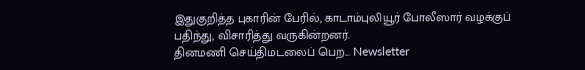இதுகுறித்த புகாரின் பேரில், காடாம்புலியூர் போலீஸார் வழக்குப் பதிந்து, விசாரித்து வருகின்றனர்.
தினமணி செய்திமடலைப் பெற... Newsletter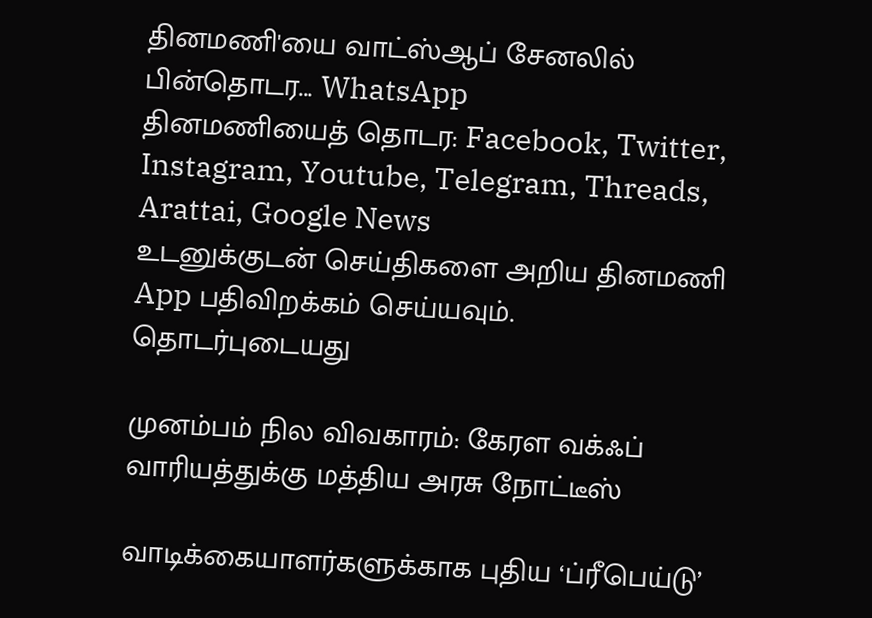தினமணி'யை வாட்ஸ்ஆப் சேனலில் பின்தொடர... WhatsApp
தினமணியைத் தொடர: Facebook, Twitter, Instagram, Youtube, Telegram, Threads, Arattai, Google News
உடனுக்குடன் செய்திகளை அறிய தினமணி App பதிவிறக்கம் செய்யவும்.
தொடர்புடையது

முனம்பம் நில விவகாரம்: கேரள வக்ஃப் வாரியத்துக்கு மத்திய அரசு நோட்டீஸ்

வாடிக்கையாளர்களுக்காக புதிய ‘ப்ரீபெய்டு’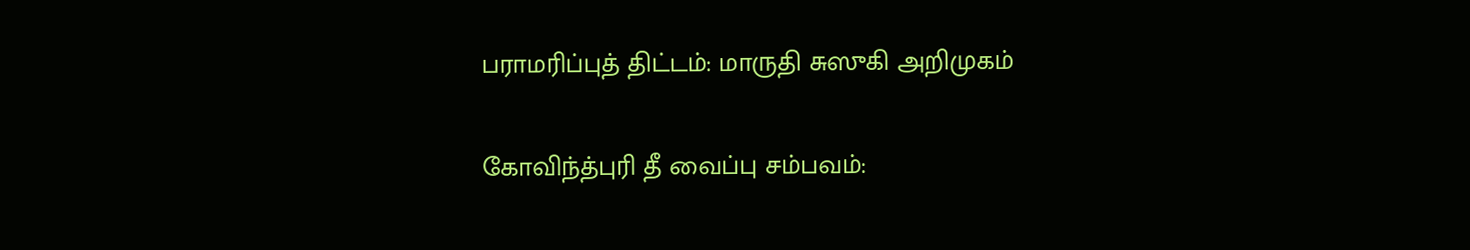பராமரிப்புத் திட்டம்: மாருதி சுஸுகி அறிமுகம்

கோவிந்த்புரி தீ வைப்பு சம்பவம்: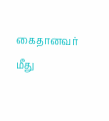கைதானவர் மீது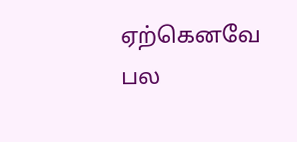ஏற்கெனவே பல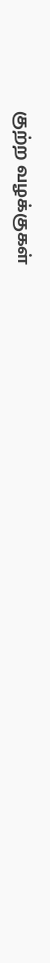குற்ற வழக்குகள்